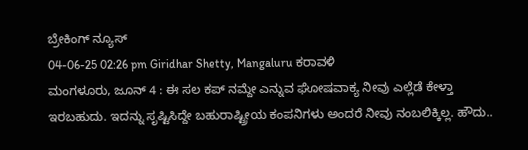ಬ್ರೇಕಿಂಗ್ ನ್ಯೂಸ್
04-06-25 02:26 pm Giridhar Shetty, Mangaluru ಕರಾವಳಿ
ಮಂಗಳೂರು, ಜೂನ್ 4 : ಈ ಸಲ ಕಪ್ ನಮ್ದೇ ಎನ್ನುವ ಘೋಷವಾಕ್ಯ ನೀವು ಎಲ್ಲೆಡೆ ಕೇಳ್ತಾ ಇರಬಹುದು. ಇದನ್ನು ಸೃಷ್ಟಿಸಿದ್ದೇ ಬಹುರಾಷ್ಟ್ರೀಯ ಕಂಪನಿಗಳು ಅಂದರೆ ನೀವು ನಂಬಲಿಕ್ಕಿಲ್ಲ. ಹೌದು..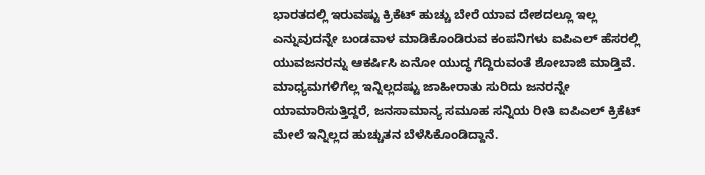ಭಾರತದಲ್ಲಿ ಇರುವಷ್ಟು ಕ್ರಿಕೆಟ್ ಹುಚ್ಚು ಬೇರೆ ಯಾವ ದೇಶದಲ್ಲೂ ಇಲ್ಲ ಎನ್ನುವುದನ್ನೇ ಬಂಡವಾಳ ಮಾಡಿಕೊಂಡಿರುವ ಕಂಪನಿಗಳು ಐಪಿಎಲ್ ಹೆಸರಲ್ಲಿ ಯುವಜನರನ್ನು ಆಕರ್ಷಿಸಿ ಏನೋ ಯುದ್ಧ ಗೆದ್ದಿರುವಂತೆ ಶೋಬಾಜಿ ಮಾಡ್ತಿವೆ. ಮಾಧ್ಯಮಗಳಿಗೆಲ್ಲ ಇನ್ನಿಲ್ಲದಷ್ಟು ಜಾಹೀರಾತು ಸುರಿದು ಜನರನ್ನೇ ಯಾಮಾರಿಸುತ್ತಿದ್ದರೆ, ಜನಸಾಮಾನ್ಯ ಸಮೂಹ ಸನ್ನಿಯ ರೀತಿ ಐಪಿಎಲ್ ಕ್ರಿಕೆಟ್ ಮೇಲೆ ಇನ್ನಿಲ್ಲದ ಹುಚ್ಚುತನ ಬೆಳೆಸಿಕೊಂಡಿದ್ದಾನೆ.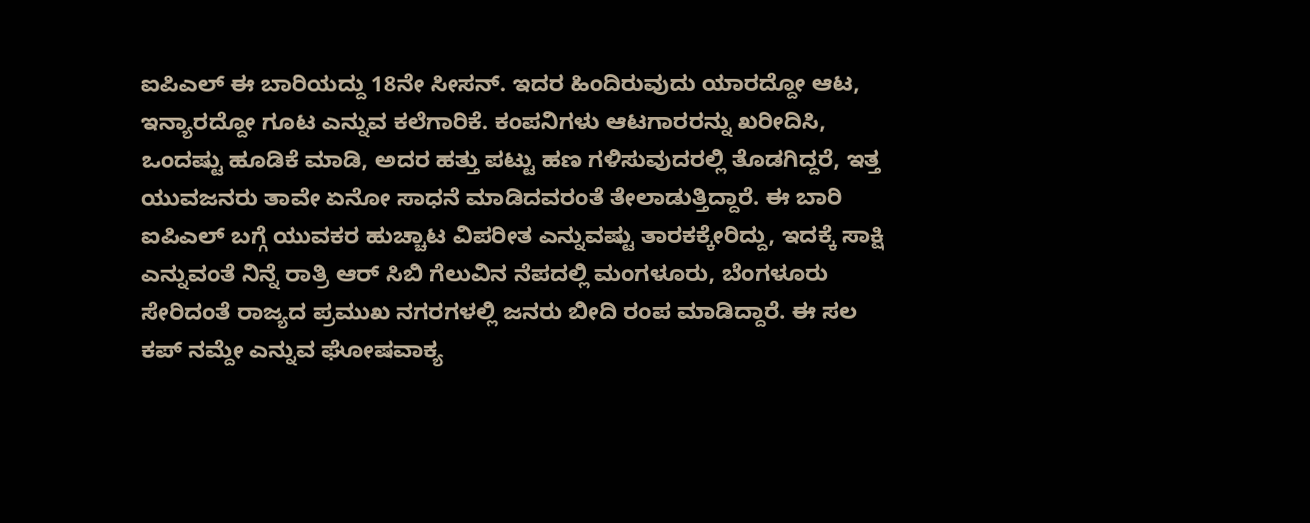ಐಪಿಎಲ್ ಈ ಬಾರಿಯದ್ದು 18ನೇ ಸೀಸನ್. ಇದರ ಹಿಂದಿರುವುದು ಯಾರದ್ದೋ ಆಟ, ಇನ್ಯಾರದ್ದೋ ಗೂಟ ಎನ್ನುವ ಕಲೆಗಾರಿಕೆ. ಕಂಪನಿಗಳು ಆಟಗಾರರನ್ನು ಖರೀದಿಸಿ, ಒಂದಷ್ಟು ಹೂಡಿಕೆ ಮಾಡಿ, ಅದರ ಹತ್ತು ಪಟ್ಟು ಹಣ ಗಳಿಸುವುದರಲ್ಲಿ ತೊಡಗಿದ್ದರೆ, ಇತ್ತ ಯುವಜನರು ತಾವೇ ಏನೋ ಸಾಧನೆ ಮಾಡಿದವರಂತೆ ತೇಲಾಡುತ್ತಿದ್ದಾರೆ. ಈ ಬಾರಿ ಐಪಿಎಲ್ ಬಗ್ಗೆ ಯುವಕರ ಹುಚ್ಚಾಟ ವಿಪರೀತ ಎನ್ನುವಷ್ಟು ತಾರಕಕ್ಕೇರಿದ್ದು, ಇದಕ್ಕೆ ಸಾಕ್ಷಿ ಎನ್ನುವಂತೆ ನಿನ್ನೆ ರಾತ್ರಿ ಆರ್ ಸಿಬಿ ಗೆಲುವಿನ ನೆಪದಲ್ಲಿ ಮಂಗಳೂರು, ಬೆಂಗಳೂರು ಸೇರಿದಂತೆ ರಾಜ್ಯದ ಪ್ರಮುಖ ನಗರಗಳಲ್ಲಿ ಜನರು ಬೀದಿ ರಂಪ ಮಾಡಿದ್ದಾರೆ. ಈ ಸಲ ಕಪ್ ನಮ್ದೇ ಎನ್ನುವ ಘೋಷವಾಕ್ಯ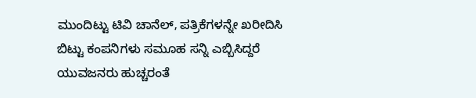ಮುಂದಿಟ್ಟು ಟಿವಿ ಚಾನೆಲ್, ಪತ್ರಿಕೆಗಳನ್ನೇ ಖರೀದಿಸಿ ಬಿಟ್ಟು ಕಂಪನಿಗಳು ಸಮೂಹ ಸನ್ನಿ ಎಬ್ಬಿಸಿದ್ದರೆ ಯುವಜನರು ಹುಚ್ಚರಂತೆ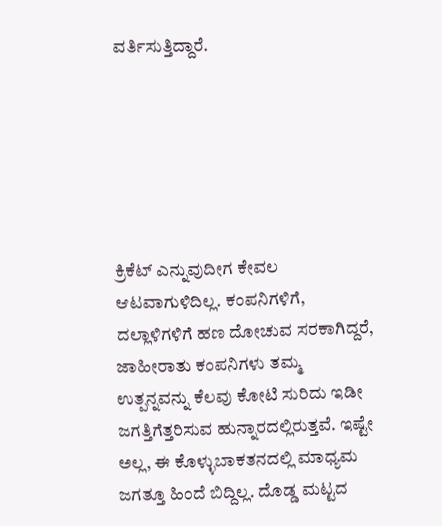ವರ್ತಿಸುತ್ತಿದ್ದಾರೆ.






ಕ್ರಿಕೆಟ್ ಎನ್ನುವುದೀಗ ಕೇವಲ ಆಟವಾಗುಳಿದಿಲ್ಲ. ಕಂಪನಿಗಳಿಗೆ, ದಲ್ಲಾಳಿಗಳಿಗೆ ಹಣ ದೋಚುವ ಸರಕಾಗಿದ್ದರೆ, ಜಾಹೀರಾತು ಕಂಪನಿಗಳು ತಮ್ಮ ಉತ್ಪನ್ನವನ್ನು ಕೆಲವು ಕೋಟಿ ಸುರಿದು ಇಡೀ ಜಗತ್ತಿಗೆತ್ತರಿಸುವ ಹುನ್ನಾರದಲ್ಲಿರುತ್ತವೆ. ಇಷ್ಟೇ ಅಲ್ಲ, ಈ ಕೊಳ್ಳುಬಾಕತನದಲ್ಲಿ ಮಾಧ್ಯಮ ಜಗತ್ತೂ ಹಿಂದೆ ಬಿದ್ದಿಲ್ಲ. ದೊಡ್ಡ ಮಟ್ಟದ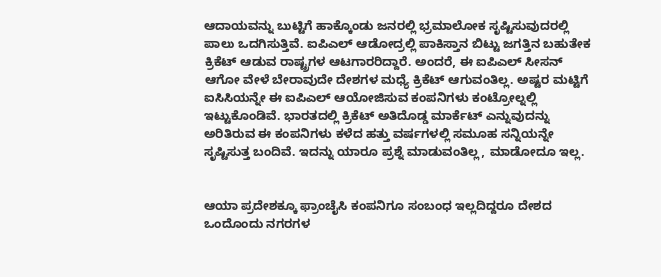ಆದಾಯವನ್ನು ಬುಟ್ಟಿಗೆ ಹಾಕ್ಕೊಂಡು ಜನರಲ್ಲಿ ಭ್ರಮಾಲೋಕ ಸೃಷ್ಟಿಸುವುದರಲ್ಲಿ ಪಾಲು ಒದಗಿಸುತ್ತಿವೆ. ಐಪಿಎಲ್ ಆಡೋದ್ರಲ್ಲಿ ಪಾಕಿಸ್ತಾನ ಬಿಟ್ಟು ಜಗತ್ತಿನ ಬಹುತೇಕ ಕ್ರಿಕೆಟ್ ಆಡುವ ರಾಷ್ಟ್ರಗಳ ಆಟಗಾರರಿದ್ದಾರೆ. ಅಂದರೆ, ಈ ಐಪಿಎಲ್ ಸೀಸನ್ ಆಗೋ ವೇಳೆ ಬೇರಾವುದೇ ದೇಶಗಳ ಮಧ್ಯೆ ಕ್ರಿಕೆಟ್ ಆಗುವಂತಿಲ್ಲ. ಅಷ್ಟರ ಮಟ್ಟಿಗೆ ಐಸಿಸಿಯನ್ನೇ ಈ ಐಪಿಎಲ್ ಆಯೋಜಿಸುವ ಕಂಪನಿಗಳು ಕಂಟ್ರೋಲ್ನಲ್ಲಿ ಇಟ್ಟುಕೊಂಡಿವೆ. ಭಾರತದಲ್ಲಿ ಕ್ರಿಕೆಟ್ ಅತಿದೊಡ್ಡ ಮಾರ್ಕೆಟ್ ಎನ್ನುವುದನ್ನು ಅರಿತಿರುವ ಈ ಕಂಪನಿಗಳು ಕಳೆದ ಹತ್ತು ವರ್ಷಗಳಲ್ಲಿ ಸಮೂಹ ಸನ್ನಿಯನ್ನೇ ಸೃಷ್ಟಿಸುತ್ತ ಬಂದಿವೆ. ಇದನ್ನು ಯಾರೂ ಪ್ರಶ್ನೆ ಮಾಡುವಂತಿಲ್ಲ, ಮಾಡೋದೂ ಇಲ್ಲ.


ಆಯಾ ಪ್ರದೇಶಕ್ಕೂ ಫ್ರಾಂಚೈಸಿ ಕಂಪನಿಗೂ ಸಂಬಂಧ ಇಲ್ಲದಿದ್ದರೂ ದೇಶದ ಒಂದೊಂದು ನಗರಗಳ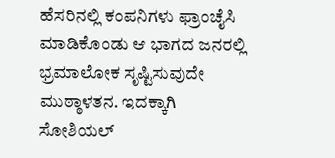ಹೆಸರಿನಲ್ಲಿ ಕಂಪನಿಗಳು ಫ್ರಾಂಚೈಸಿ ಮಾಡಿಕೊಂಡು ಆ ಭಾಗದ ಜನರಲ್ಲಿ ಭ್ರಮಾಲೋಕ ಸೃಷ್ಟಿಸುವುದೇ ಮುಠ್ಠಾಳತನ. ಇದಕ್ಕಾಗಿ ಸೋಶಿಯಲ್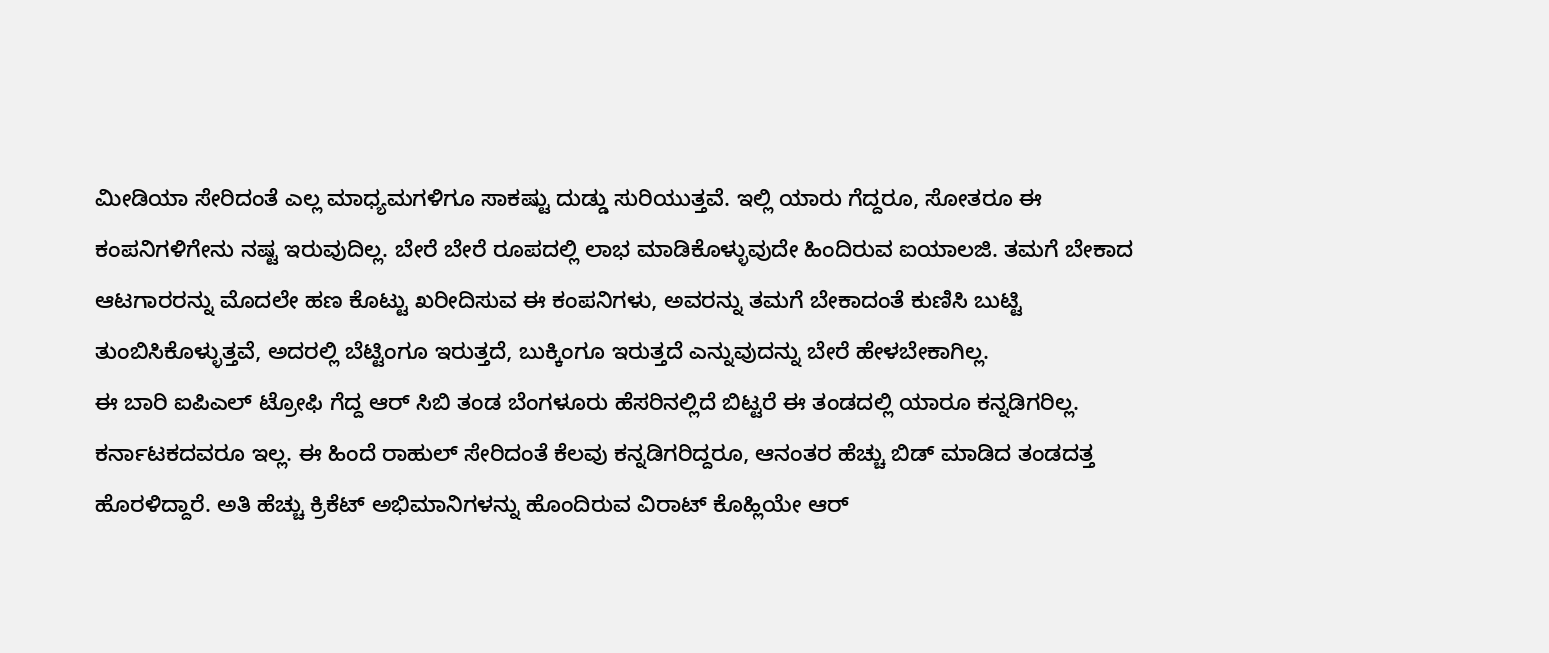ಮೀಡಿಯಾ ಸೇರಿದಂತೆ ಎಲ್ಲ ಮಾಧ್ಯಮಗಳಿಗೂ ಸಾಕಷ್ಟು ದುಡ್ಡು ಸುರಿಯುತ್ತವೆ. ಇಲ್ಲಿ ಯಾರು ಗೆದ್ದರೂ, ಸೋತರೂ ಈ ಕಂಪನಿಗಳಿಗೇನು ನಷ್ಟ ಇರುವುದಿಲ್ಲ. ಬೇರೆ ಬೇರೆ ರೂಪದಲ್ಲಿ ಲಾಭ ಮಾಡಿಕೊಳ್ಳುವುದೇ ಹಿಂದಿರುವ ಐಯಾಲಜಿ. ತಮಗೆ ಬೇಕಾದ ಆಟಗಾರರನ್ನು ಮೊದಲೇ ಹಣ ಕೊಟ್ಟು ಖರೀದಿಸುವ ಈ ಕಂಪನಿಗಳು, ಅವರನ್ನು ತಮಗೆ ಬೇಕಾದಂತೆ ಕುಣಿಸಿ ಬುಟ್ಟಿ ತುಂಬಿಸಿಕೊಳ್ಳುತ್ತವೆ, ಅದರಲ್ಲಿ ಬೆಟ್ಟಿಂಗೂ ಇರುತ್ತದೆ, ಬುಕ್ಕಿಂಗೂ ಇರುತ್ತದೆ ಎನ್ನುವುದನ್ನು ಬೇರೆ ಹೇಳಬೇಕಾಗಿಲ್ಲ.
ಈ ಬಾರಿ ಐಪಿಎಲ್ ಟ್ರೋಫಿ ಗೆದ್ದ ಆರ್ ಸಿಬಿ ತಂಡ ಬೆಂಗಳೂರು ಹೆಸರಿನಲ್ಲಿದೆ ಬಿಟ್ಟರೆ ಈ ತಂಡದಲ್ಲಿ ಯಾರೂ ಕನ್ನಡಿಗರಿಲ್ಲ. ಕರ್ನಾಟಕದವರೂ ಇಲ್ಲ. ಈ ಹಿಂದೆ ರಾಹುಲ್ ಸೇರಿದಂತೆ ಕೆಲವು ಕನ್ನಡಿಗರಿದ್ದರೂ, ಆನಂತರ ಹೆಚ್ಚು ಬಿಡ್ ಮಾಡಿದ ತಂಡದತ್ತ ಹೊರಳಿದ್ದಾರೆ. ಅತಿ ಹೆಚ್ಚು ಕ್ರಿಕೆಟ್ ಅಭಿಮಾನಿಗಳನ್ನು ಹೊಂದಿರುವ ವಿರಾಟ್ ಕೊಹ್ಲಿಯೇ ಆರ್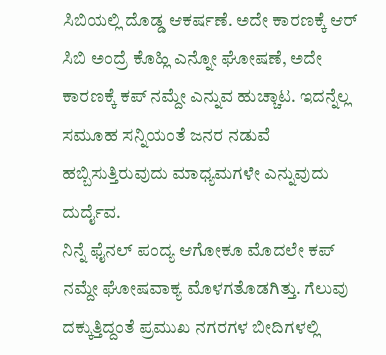ಸಿಬಿಯಲ್ಲಿ ದೊಡ್ಡ ಆಕರ್ಷಣೆ. ಅದೇ ಕಾರಣಕ್ಕೆ ಆರ್ ಸಿಬಿ ಅಂದ್ರೆ ಕೊಹ್ಲಿ ಎನ್ನೋ ಘೋಷಣೆ, ಅದೇ ಕಾರಣಕ್ಕೆ ಕಪ್ ನಮ್ದೇ ಎನ್ನುವ ಹುಚ್ಚಾಟ. ಇದನ್ನೆಲ್ಲ ಸಮೂಹ ಸನ್ನಿಯಂತೆ ಜನರ ನಡುವೆ ಹಬ್ಬಿಸುತ್ತಿರುವುದು ಮಾಧ್ಯಮಗಳೇ ಎನ್ನುವುದು ದುರ್ದೈವ.
ನಿನ್ನೆ ಫೈನಲ್ ಪಂದ್ಯ ಆಗೋಕೂ ಮೊದಲೇ ಕಪ್ ನಮ್ದೇ ಘೋಷವಾಕ್ಯ ಮೊಳಗತೊಡಗಿತ್ತು. ಗೆಲುವು ದಕ್ಕುತ್ತಿದ್ದಂತೆ ಪ್ರಮುಖ ನಗರಗಳ ಬೀದಿಗಳಲ್ಲಿ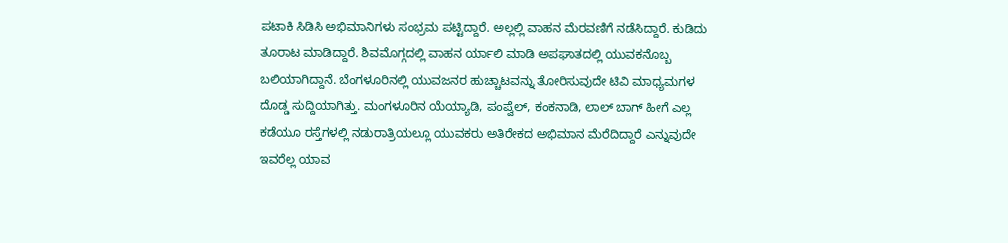ಪಟಾಕಿ ಸಿಡಿಸಿ ಅಭಿಮಾನಿಗಳು ಸಂಭ್ರಮ ಪಟ್ಟಿದ್ದಾರೆ. ಅಲ್ಲಲ್ಲಿ ವಾಹನ ಮೆರವಣಿಗೆ ನಡೆಸಿದ್ದಾರೆ. ಕುಡಿದು ತೂರಾಟ ಮಾಡಿದ್ದಾರೆ. ಶಿವಮೊಗ್ಗದಲ್ಲಿ ವಾಹನ ರ್ಯಾಲಿ ಮಾಡಿ ಅಪಘಾತದಲ್ಲಿ ಯುವಕನೊಬ್ಬ ಬಲಿಯಾಗಿದ್ದಾನೆ. ಬೆಂಗಳೂರಿನಲ್ಲಿ ಯುವಜನರ ಹುಚ್ಚಾಟವನ್ನು ತೋರಿಸುವುದೇ ಟಿವಿ ಮಾಧ್ಯಮಗಳ ದೊಡ್ಡ ಸುದ್ದಿಯಾಗಿತ್ತು. ಮಂಗಳೂರಿನ ಯೆಯ್ಯಾಡಿ, ಪಂಪ್ವೆಲ್, ಕಂಕನಾಡಿ, ಲಾಲ್ ಬಾಗ್ ಹೀಗೆ ಎಲ್ಲ ಕಡೆಯೂ ರಸ್ತೆಗಳಲ್ಲಿ ನಡುರಾತ್ರಿಯಲ್ಲೂ ಯುವಕರು ಅತಿರೇಕದ ಅಭಿಮಾನ ಮೆರೆದಿದ್ದಾರೆ ಎನ್ನುವುದೇ ಇವರೆಲ್ಲ ಯಾವ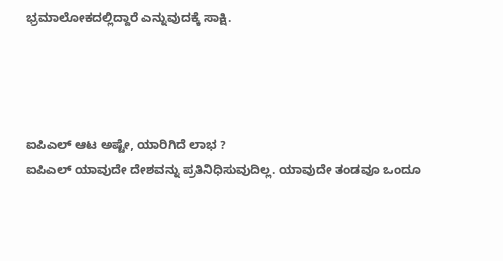ಭ್ರಮಾಲೋಕದಲ್ಲಿದ್ದಾರೆ ಎನ್ನುವುದಕ್ಕೆ ಸಾಕ್ಷಿ.




ಐಪಿಎಲ್ ಆಟ ಅಷ್ಟೇ, ಯಾರಿಗಿದೆ ಲಾಭ ?
ಐಪಿಎಲ್ ಯಾವುದೇ ದೇಶವನ್ನು ಪ್ರತಿನಿಧಿಸುವುದಿಲ್ಲ. ಯಾವುದೇ ತಂಡವೂ ಒಂದೂ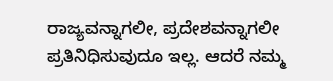ರಾಜ್ಯವನ್ನಾಗಲೀ, ಪ್ರದೇಶವನ್ನಾಗಲೀ ಪ್ರತಿನಿಧಿಸುವುದೂ ಇಲ್ಲ. ಆದರೆ ನಮ್ಮ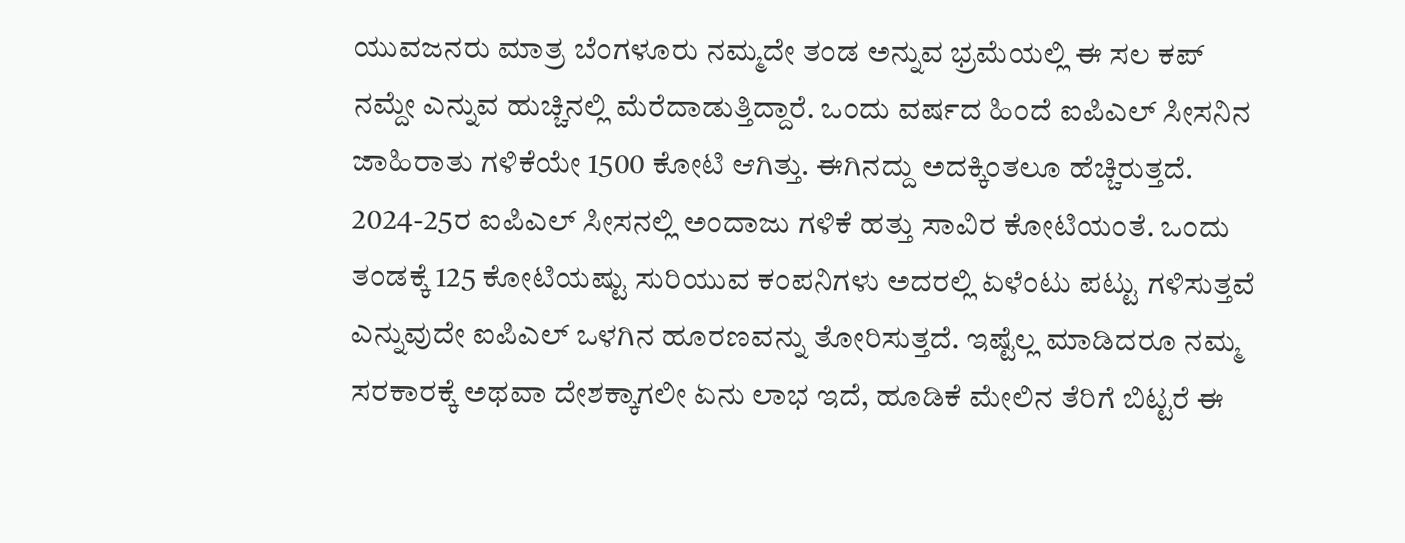ಯುವಜನರು ಮಾತ್ರ ಬೆಂಗಳೂರು ನಮ್ಮದೇ ತಂಡ ಅನ್ನುವ ಭ್ರಮೆಯಲ್ಲಿ ಈ ಸಲ ಕಪ್ ನಮ್ದೇ ಎನ್ನುವ ಹುಚ್ಚಿನಲ್ಲಿ ಮೆರೆದಾಡುತ್ತಿದ್ದಾರೆ. ಒಂದು ವರ್ಷದ ಹಿಂದೆ ಐಪಿಎಲ್ ಸೀಸನಿನ ಜಾಹಿರಾತು ಗಳಿಕೆಯೇ 1500 ಕೋಟಿ ಆಗಿತ್ತು. ಈಗಿನದ್ದು ಅದಕ್ಕಿಂತಲೂ ಹೆಚ್ಚಿರುತ್ತದೆ. 2024-25ರ ಐಪಿಎಲ್ ಸೀಸನಲ್ಲಿ ಅಂದಾಜು ಗಳಿಕೆ ಹತ್ತು ಸಾವಿರ ಕೋಟಿಯಂತೆ. ಒಂದು ತಂಡಕ್ಕೆ 125 ಕೋಟಿಯಷ್ಟು ಸುರಿಯುವ ಕಂಪನಿಗಳು ಅದರಲ್ಲಿ ಏಳೆಂಟು ಪಟ್ಟು ಗಳಿಸುತ್ತವೆ ಎನ್ನುವುದೇ ಐಪಿಎಲ್ ಒಳಗಿನ ಹೂರಣವನ್ನು ತೋರಿಸುತ್ತದೆ. ಇಷ್ಟೆಲ್ಲ ಮಾಡಿದರೂ ನಮ್ಮ ಸರಕಾರಕ್ಕೆ ಅಥವಾ ದೇಶಕ್ಕಾಗಲೀ ಏನು ಲಾಭ ಇದೆ, ಹೂಡಿಕೆ ಮೇಲಿನ ತೆರಿಗೆ ಬಿಟ್ಟರೆ ಈ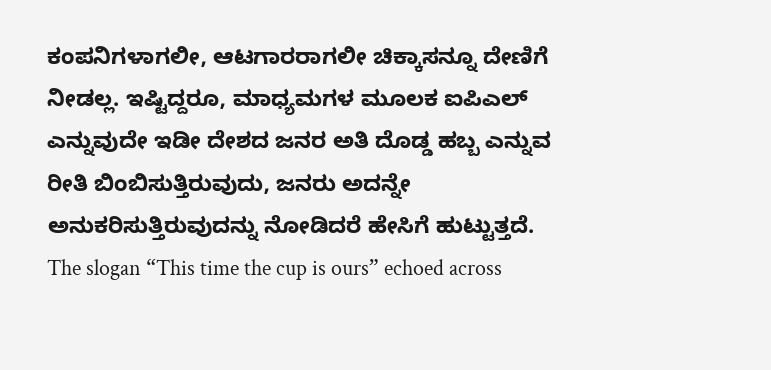ಕಂಪನಿಗಳಾಗಲೀ, ಆಟಗಾರರಾಗಲೀ ಚಿಕ್ಕಾಸನ್ನೂ ದೇಣಿಗೆ ನೀಡಲ್ಲ. ಇಷ್ಟಿದ್ದರೂ, ಮಾಧ್ಯಮಗಳ ಮೂಲಕ ಐಪಿಎಲ್ ಎನ್ನುವುದೇ ಇಡೀ ದೇಶದ ಜನರ ಅತಿ ದೊಡ್ಡ ಹಬ್ಬ ಎನ್ನುವ ರೀತಿ ಬಿಂಬಿಸುತ್ತಿರುವುದು, ಜನರು ಅದನ್ನೇ ಅನುಕರಿಸುತ್ತಿರುವುದನ್ನು ನೋಡಿದರೆ ಹೇಸಿಗೆ ಹುಟ್ಟುತ್ತದೆ.
The slogan “This time the cup is ours” echoed across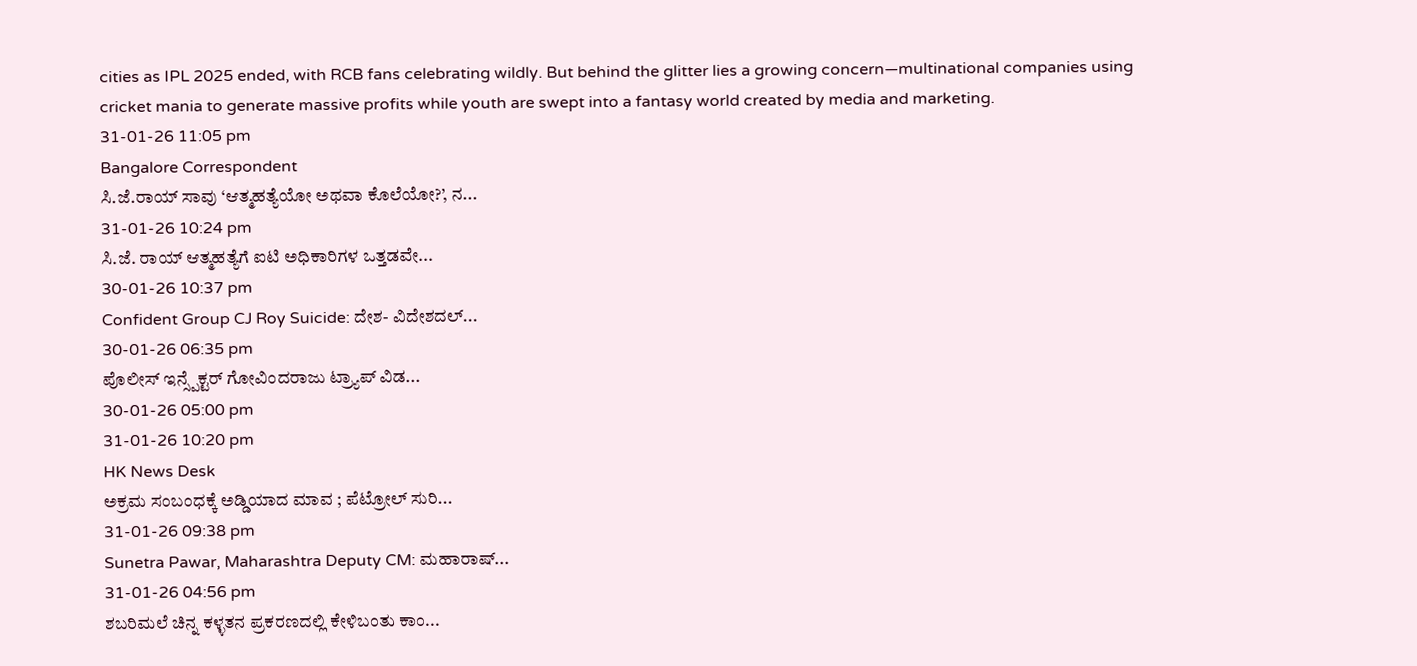cities as IPL 2025 ended, with RCB fans celebrating wildly. But behind the glitter lies a growing concern—multinational companies using cricket mania to generate massive profits while youth are swept into a fantasy world created by media and marketing.
31-01-26 11:05 pm
Bangalore Correspondent
ಸಿ.ಜೆ.ರಾಯ್ ಸಾವು ‘ಆತ್ಮಹತ್ಯೆಯೋ ಅಥವಾ ಕೊಲೆಯೋ?’, ನ...
31-01-26 10:24 pm
ಸಿ.ಜೆ. ರಾಯ್ ಆತ್ಮಹತ್ಯೆಗೆ ಐಟಿ ಅಧಿಕಾರಿಗಳ ಒತ್ತಡವೇ...
30-01-26 10:37 pm
Confident Group CJ Roy Suicide: ದೇಶ- ವಿದೇಶದಲ್...
30-01-26 06:35 pm
ಪೊಲೀಸ್ ಇನ್ಸ್ಪೆಕ್ಟರ್ ಗೋವಿಂದರಾಜು ಟ್ರ್ಯಾಪ್ ವಿಡ...
30-01-26 05:00 pm
31-01-26 10:20 pm
HK News Desk
ಅಕ್ರಮ ಸಂಬಂಧಕ್ಕೆ ಅಡ್ಡಿಯಾದ ಮಾವ ; ಪೆಟ್ರೋಲ್ ಸುರಿ...
31-01-26 09:38 pm
Sunetra Pawar, Maharashtra Deputy CM: ಮಹಾರಾಷ್...
31-01-26 04:56 pm
ಶಬರಿಮಲೆ ಚಿನ್ನ ಕಳ್ಳತನ ಪ್ರಕರಣದಲ್ಲಿ ಕೇಳಿಬಂತು ಕಾಂ...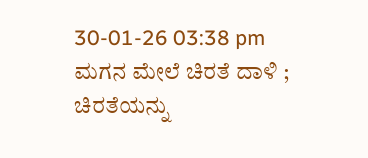30-01-26 03:38 pm
ಮಗನ ಮೇಲೆ ಚಿರತೆ ದಾಳಿ ; ಚಿರತೆಯನ್ನು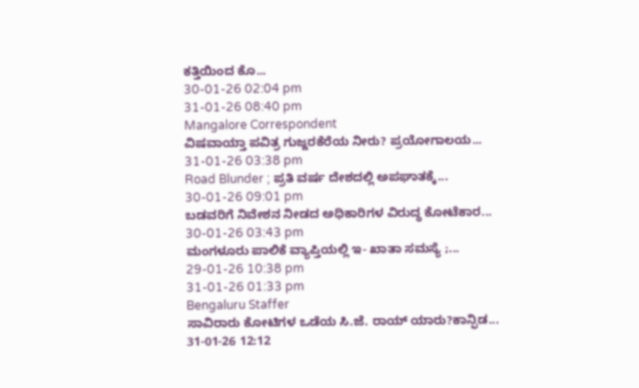ಕತ್ತಿಯಿಂದ ಕೊ...
30-01-26 02:04 pm
31-01-26 08:40 pm
Mangalore Correspondent
ವಿಷವಾಯ್ತಾ ಪವಿತ್ರ ಗುಜ್ಜರಕೆರೆಯ ನೀರು? ಪ್ರಯೋಗಾಲಯ...
31-01-26 03:38 pm
Road Blunder ; ಪ್ರತಿ ವರ್ಷ ದೇಶದಲ್ಲಿ ಅಪಘಾತಕ್ಕೆ...
30-01-26 09:01 pm
ಬಡವರಿಗೆ ನಿವೇಶನ ನೀಡದ ಅಧಿಕಾರಿಗಳ ವಿರುದ್ಧ ಕೋಟೆಕಾರ...
30-01-26 03:43 pm
ಮಂಗಳೂರು ಪಾಲಿಕೆ ವ್ಯಾಪ್ತಿಯಲ್ಲಿ ಇ- ಖಾತಾ ಸಮಸ್ಯೆ ;...
29-01-26 10:38 pm
31-01-26 01:33 pm
Bengaluru Staffer
ಸಾವಿರಾರು ಕೋಟಿಗಳ ಒಡೆಯ ಸಿ.ಜೆ. ರಾಯ್ ಯಾರು?ಕಾನ್ಫಿಡ...
31-01-26 12:12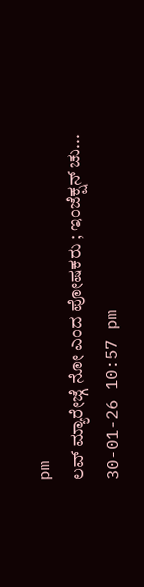pm
ಲವ್ ಮ್ಯಾರೇಜ್ಗೆ ನೋ ಎಂದ ಪೋಷಕರು ; ಇಂಜೆಕ್ಷನ್ ಚು...
30-01-26 10:57 pm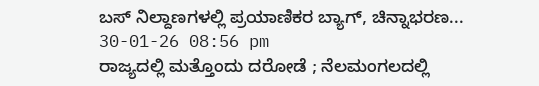ಬಸ್ ನಿಲ್ದಾಣಗಳಲ್ಲಿ ಪ್ರಯಾಣಿಕರ ಬ್ಯಾಗ್, ಚಿನ್ನಾಭರಣ...
30-01-26 08:56 pm
ರಾಜ್ಯದಲ್ಲಿ ಮತ್ತೊಂದು ದರೋಡೆ ; ನೆಲಮಂಗಲದಲ್ಲಿ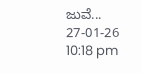ಜುವೆ...
27-01-26 10:18 pm